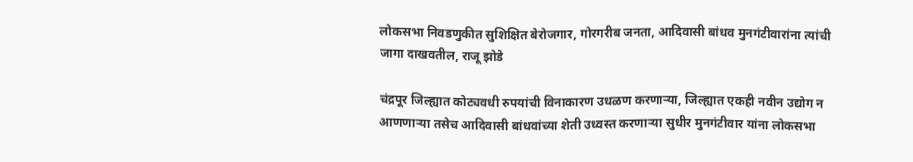लोकसभा निवडणुकीत सुशिक्षित बेरोजगार, गोरगरीब जनता, आदिवासी बांधव मुनगंटीवारांना त्यांची जागा दाखवतील, राजू झोडे

चंद्रपूर जिल्ह्यात कोट्यवधी रुपयांची विनाकारण उधळण करणाऱ्या, जिल्ह्यात एकही नवीन उद्योग न आणणाऱ्या तसेच आदिवासी बांधवांच्या शेती उध्वस्त करणाऱ्या सुधीर मुनगंटीवार यांना लोकसभा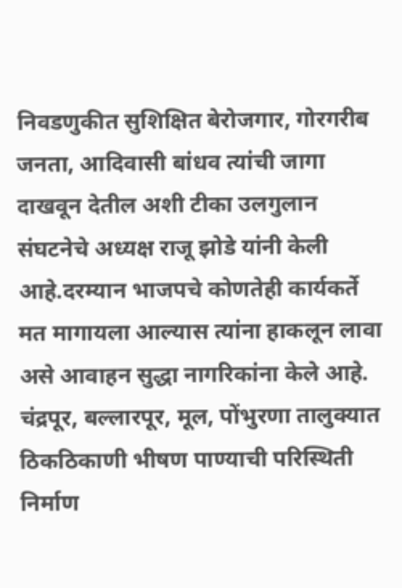निवडणुकीत सुशिक्षित बेरोजगार, गोरगरीब जनता, आदिवासी बांधव त्यांची जागा दाखवून देतील अशी टीका उलगुलान संघटनेचे अध्यक्ष राजू झोडे यांनी केली आहे.दरम्यान भाजपचे कोणतेही कार्यकर्ते मत मागायला आल्यास त्यांना हाकलून लावा असे आवाहन सुद्धा नागरिकांना केले आहे.
चंद्रपूर, बल्लारपूर, मूल, पोंभुरणा तालुक्यात ठिकठिकाणी भीषण पाण्याची परिस्थिती निर्माण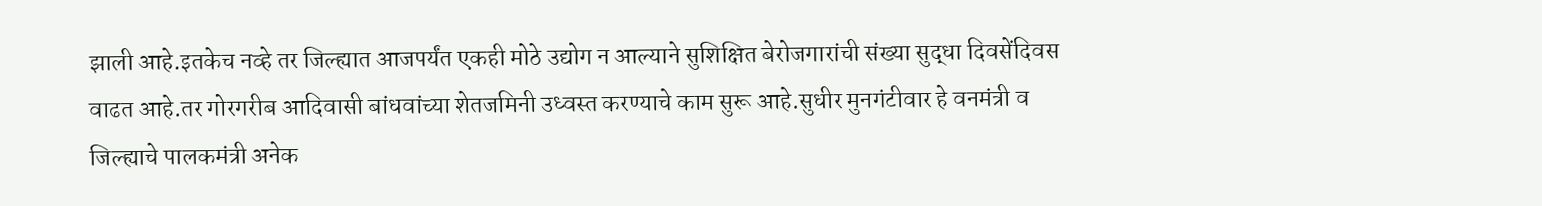झाली आहे.इतकेच नव्हे तर जिल्ह्यात आजपर्यंत एकही मोठे उद्योग न आल्याने सुशिक्षित बेरोजगारांची संख्या सुद्धा दिवसेंदिवस वाढत आहे.तर गोरगरीब आदिवासी बांधवांच्या शेतजमिनी उध्वस्त करण्याचे काम सुरू आहे.सुधीर मुनगंटीवार हे वनमंत्री व जिल्ह्याचे पालकमंत्री अनेक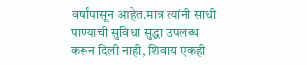वर्षांपासून आहेत.मात्र त्यांनी साधी पाण्याची सुविधा सुद्धा उपलब्ध करून दिली नाही, शिवाय एकही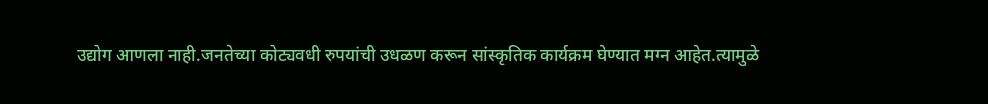उद्योग आणला नाही.जनतेच्या कोट्यवधी रुपयांची उधळण करून सांस्कृतिक कार्यक्रम घेण्यात मग्न आहेत.त्यामुळे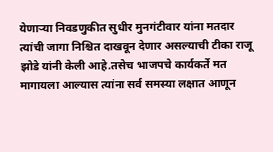येणाऱ्या निवडणुकीत सुधीर मुनगंटीवार यांना मतदार त्यांची जागा निश्चित दाखवून देणार असल्याची टीका राजू झोडे यांनी केली आहे.तसेच भाजपचे कार्यकर्ते मत मागायला आल्यास त्यांना सर्व समस्या लक्षात आणून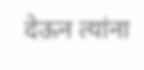देऊन त्यांना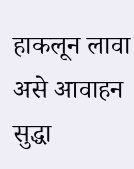हाकलून लावा असे आवाहन सुद्धा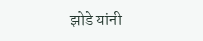झोडे यांनी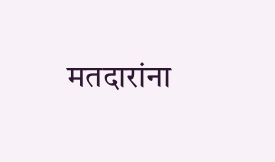मतदारांना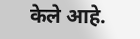केले आहे.